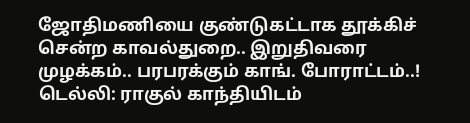ஜோதிமணியை குண்டுகட்டாக தூக்கிச் சென்ற காவல்துறை.. இறுதிவரை முழக்கம்.. பரபரக்கும் காங். போராட்டம்..!
டெல்லி: ராகுல் காந்தியிடம்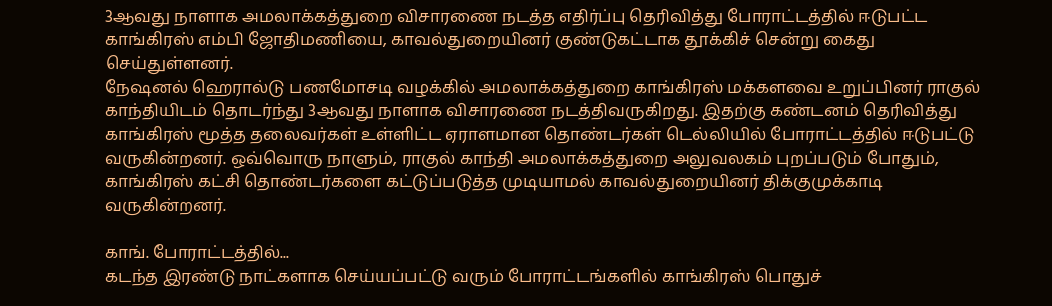3ஆவது நாளாக அமலாக்கத்துறை விசாரணை நடத்த எதிர்ப்பு தெரிவித்து போராட்டத்தில் ஈடுபட்ட காங்கிரஸ் எம்பி ஜோதிமணியை, காவல்துறையினர் குண்டுகட்டாக தூக்கிச் சென்று கைது செய்துள்ளனர்.
நேஷனல் ஹெரால்டு பணமோசடி வழக்கில் அமலாக்கத்துறை காங்கிரஸ் மக்களவை உறுப்பினர் ராகுல் காந்தியிடம் தொடர்ந்து 3ஆவது நாளாக விசாரணை நடத்திவருகிறது. இதற்கு கண்டனம் தெரிவித்து காங்கிரஸ் மூத்த தலைவர்கள் உள்ளிட்ட ஏராளமான தொண்டர்கள் டெல்லியில் போராட்டத்தில் ஈடுபட்டு வருகின்றனர். ஒவ்வொரு நாளும், ராகுல் காந்தி அமலாக்கத்துறை அலுவலகம் புறப்படும் போதும், காங்கிரஸ் கட்சி தொண்டர்களை கட்டுப்படுத்த முடியாமல் காவல்துறையினர் திக்குமுக்காடி வருகின்றனர்.

காங். போராட்டத்தில்...
கடந்த இரண்டு நாட்களாக செய்யப்பட்டு வரும் போராட்டங்களில் காங்கிரஸ் பொதுச்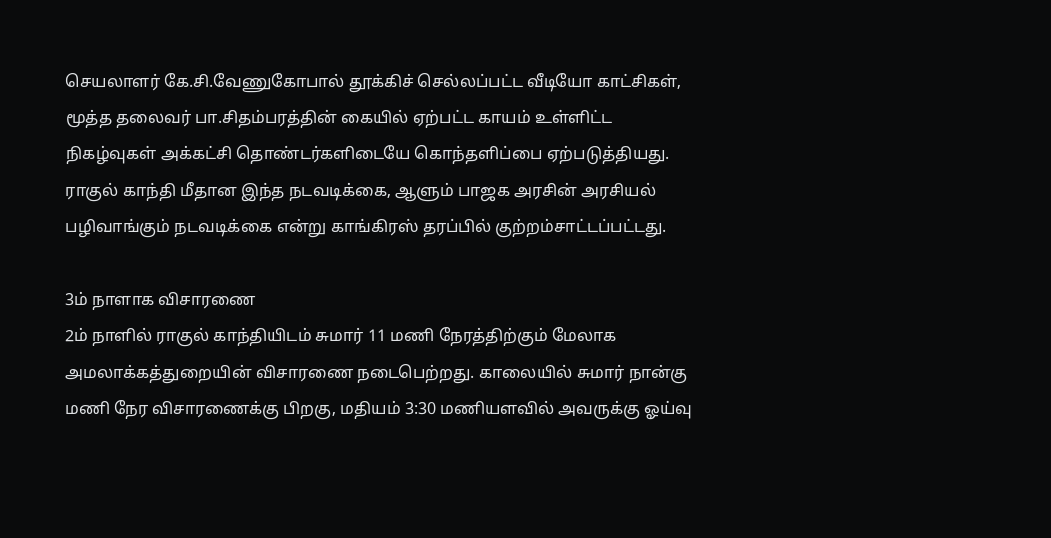செயலாளர் கே.சி.வேணுகோபால் தூக்கிச் செல்லப்பட்ட வீடியோ காட்சிகள், மூத்த தலைவர் பா.சிதம்பரத்தின் கையில் ஏற்பட்ட காயம் உள்ளிட்ட நிகழ்வுகள் அக்கட்சி தொண்டர்களிடையே கொந்தளிப்பை ஏற்படுத்தியது. ராகுல் காந்தி மீதான இந்த நடவடிக்கை, ஆளும் பாஜக அரசின் அரசியல் பழிவாங்கும் நடவடிக்கை என்று காங்கிரஸ் தரப்பில் குற்றம்சாட்டப்பட்டது.

3ம் நாளாக விசாரணை
2ம் நாளில் ராகுல் காந்தியிடம் சுமார் 11 மணி நேரத்திற்கும் மேலாக அமலாக்கத்துறையின் விசாரணை நடைபெற்றது. காலையில் சுமார் நான்கு மணி நேர விசாரணைக்கு பிறகு, மதியம் 3:30 மணியளவில் அவருக்கு ஓய்வு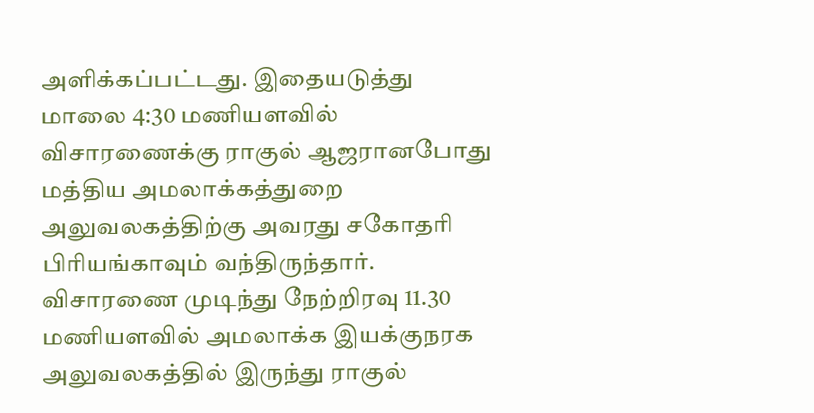அளிக்கப்பட்டது. இதையடுத்து மாலை 4:30 மணியளவில் விசாரணைக்கு ராகுல் ஆஜரானபோது மத்திய அமலாக்கத்துறை அலுவலகத்திற்கு அவரது சகோதரி பிரியங்காவும் வந்திருந்தார். விசாரணை முடிந்து நேற்றிரவு 11.30 மணியளவில் அமலாக்க இயக்குநரக அலுவலகத்தில் இருந்து ராகுல்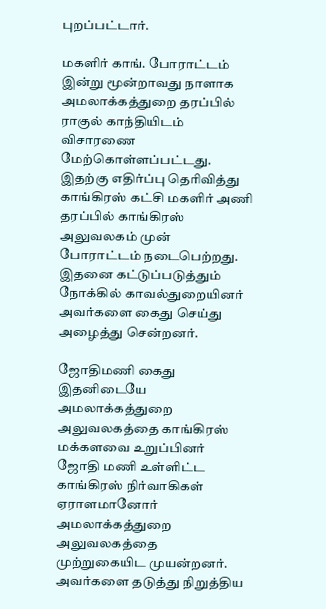புறப்பட்டார்.

மகளிர் காங். போராட்டம்
இன்று மூன்றாவது நாளாக அமலாக்கத்துறை தரப்பில் ராகுல் காந்தியிடம் விசாரணை மேற்கொள்ளப்பட்டது. இதற்கு எதிர்ப்பு தெரிவித்து காங்கிரஸ் கட்சி மகளிர் அணி தரப்பில் காங்கிரஸ் அலுவலகம் முன் போராட்டம் நடைபெற்றது. இதனை கட்டுப்படுத்தும் நோக்கில் காவல்துறையினர் அவர்களை கைது செய்து அழைத்து சென்றனர்.

ஜோதிமணி கைது
இதனிடையே அமலாக்கத்துறை அலுவலகத்தை காங்கிரஸ் மக்களவை உறுப்பினர் ஜோதி மணி உள்ளிட்ட காங்கிரஸ் நிர்வாகிகள் ஏராளமானோர் அமலாக்கத்துறை அலுவலகத்தை முற்றுகையிட முயன்றனர். அவர்களை தடுத்து நிறுத்திய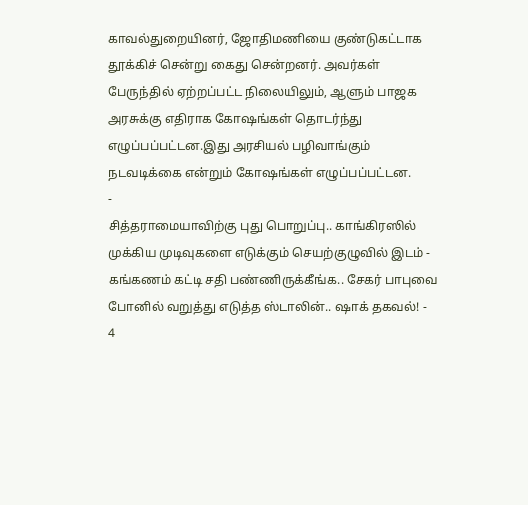காவல்துறையினர், ஜோதிமணியை குண்டுகட்டாக தூக்கிச் சென்று கைது சென்றனர். அவர்கள் பேருந்தில் ஏற்றப்பட்ட நிலையிலும், ஆளும் பாஜக அரசுக்கு எதிராக கோஷங்கள் தொடர்ந்து எழுப்பப்பட்டன.இது அரசியல் பழிவாங்கும் நடவடிக்கை என்றும் கோஷங்கள் எழுப்பப்பட்டன.
-
சித்தராமையாவிற்கு புது பொறுப்பு.. காங்கிரஸில் முக்கிய முடிவுகளை எடுக்கும் செயற்குழுவில் இடம் -
கங்கணம் கட்டி சதி பண்ணிருக்கீங்க.. சேகர் பாபுவை போனில் வறுத்து எடுத்த ஸ்டாலின்.. ஷாக் தகவல்! -
4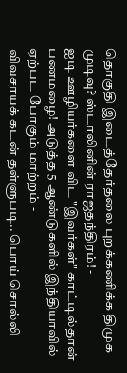தொகுதி இடைத்தேர்தலை புறக்கணிக்க திமுக முடிவு? ஸ்டாலினின் ராஜதந்திரம்! -
ஐடி ஊழியர்களை விட "இவர்கள்" காட்டில்தான் பணமழை! அடுத்த 5 ஆண்டுகளில் இந்தியாவில் ஏற்பட போகும் மாற்றம் -
விவசாயக் கடன் தள்ளுபடி.. பொய் சொல்லி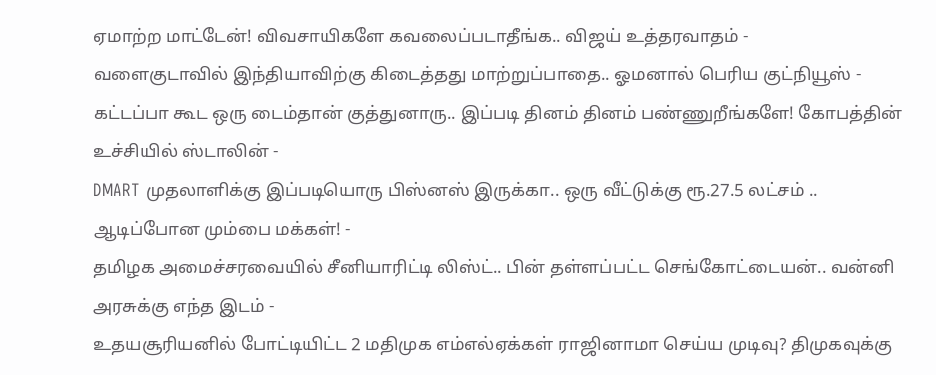ஏமாற்ற மாட்டேன்! விவசாயிகளே கவலைப்படாதீங்க.. விஜய் உத்தரவாதம் -
வளைகுடாவில் இந்தியாவிற்கு கிடைத்தது மாற்றுப்பாதை.. ஓமனால் பெரிய குட்நியூஸ் -
கட்டப்பா கூட ஒரு டைம்தான் குத்துனாரு.. இப்படி தினம் தினம் பண்ணுறீங்களே! கோபத்தின் உச்சியில் ஸ்டாலின் -
DMART முதலாளிக்கு இப்படியொரு பிஸ்னஸ் இருக்கா.. ஒரு வீட்டுக்கு ரூ.27.5 லட்சம் .. ஆடிப்போன மும்பை மக்கள்! -
தமிழக அமைச்சரவையில் சீனியாரிட்டி லிஸ்ட்.. பின் தள்ளப்பட்ட செங்கோட்டையன்.. வன்னி அரசுக்கு எந்த இடம் -
உதயசூரியனில் போட்டியிட்ட 2 மதிமுக எம்எல்ஏக்கள் ராஜினாமா செய்ய முடிவு? திமுகவுக்கு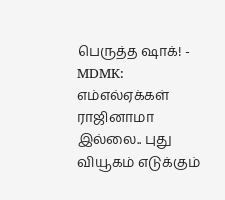பெருத்த ஷாக்! -
MDMK: எம்எல்ஏக்கள் ராஜினாமா இல்லை.. புது வியூகம் எடுக்கும்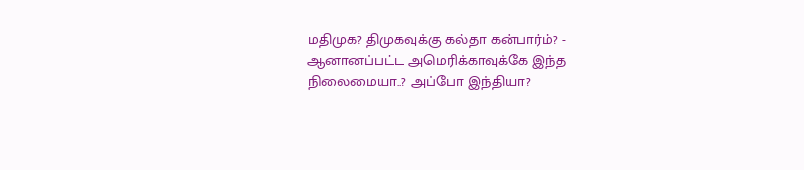மதிமுக? திமுகவுக்கு கல்தா கன்பார்ம்? -
ஆனானப்பட்ட அமெரிக்காவுக்கே இந்த நிலைமையா..? அப்போ இந்தியா?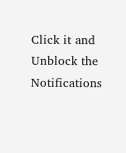Click it and Unblock the Notifications